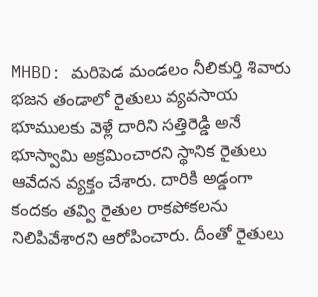MHBD: మరిపెడ మండలం నీలికుర్తి శివారు భజన తండాలో రైతులు వ్యవసాయ భూములకు వెళ్లే దారిని సత్తిరెడ్డి అనే భూస్వామి అక్రమించారని స్థానిక రైతులు ఆవేదన వ్యక్తం చేశారు. దారికి అడ్డంగా కందకం తవ్వి రైతుల రాకపోకలను నిలిపివేశారని ఆరోపించారు. దీంతో రైతులు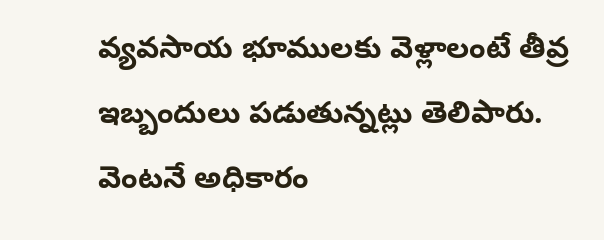వ్యవసాయ భూములకు వెళ్లాలంటే తీవ్ర ఇబ్బందులు పడుతున్నట్లు తెలిపారు. వెంటనే అధికారం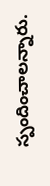స్పందించాలన్నారు.